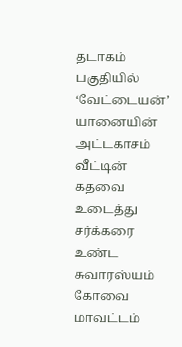தடாகம் பகுதியில் ‘வேட்டையன்’ யானையின் அட்டகாசம் வீட்டின் கதவை உடைத்து சர்க்கரை உண்ட சுவாரஸ்யம்
கோவை மாவட்டம்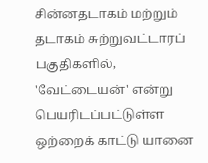சின்னதடாகம் மற்றும் தடாகம் சுற்றுவட்டாரப் பகுதிகளில், 'வேட்டையன்' என்று பெயரிடப்பட்டுள்ள ஒற்றைக் காட்டு யானை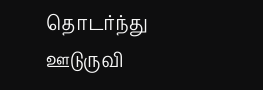தொடர்ந்து ஊடுருவி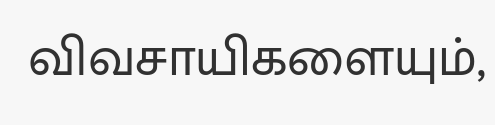விவசாயிகளையும்,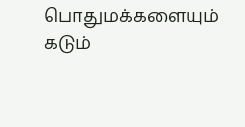பொதுமக்களையும் கடும்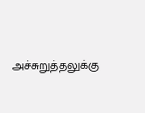அச்சுறுத்தலுக்கு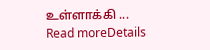உள்ளாக்கி ...
Read moreDetails